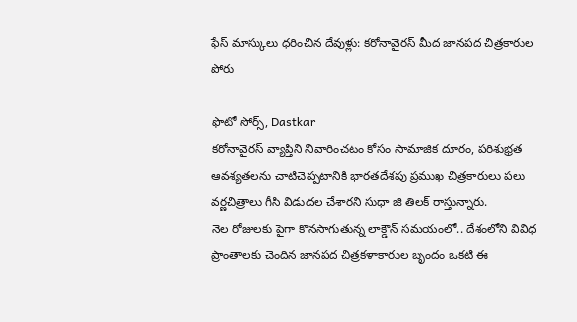ఫేస్ మాస్కులు ధరించిన దేవుళ్లు: కరోనావైరస్ మీద జానపద చిత్రకారుల పోరు

ఫొటో సోర్స్, Dastkar
కరోనావైరస్ వ్యాప్తిని నివారించటం కోసం సామాజిక దూరం, పరిశుభ్రత ఆవశ్యతలను చాటిచెప్పటానికి భారతదేశపు ప్రముఖ చిత్రకారులు పలు వర్ణచిత్రాలు గీసి విడుదల చేశారని సుధా జి తిలక్ రాస్తున్నారు.
నెల రోజులకు పైగా కొనసాగుతున్న లాక్డౌన్ సమయంలో.. దేశంలోని వివిధ ప్రాంతాలకు చెందిన జానపద చిత్రకళాకారుల బృందం ఒకటి ఈ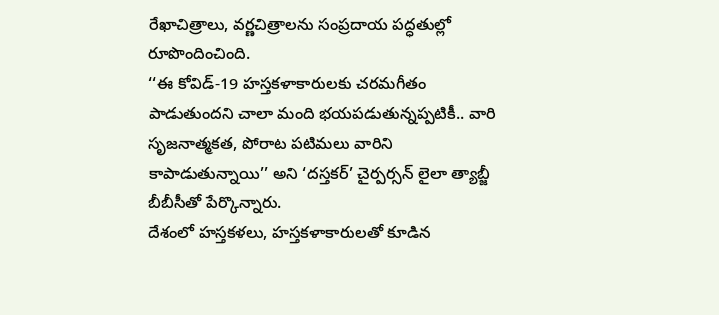రేఖాచిత్రాలు, వర్ణచిత్రాలను సంప్రదాయ పద్ధతుల్లో రూపొందించింది.
‘‘ఈ కోవిడ్-19 హస్తకళాకారులకు చరమగీతం పాడుతుందని చాలా మంది భయపడుతున్నప్పటికీ.. వారి సృజనాత్మకత, పోరాట పటిమలు వారిని కాపాడుతున్నాయి’’ అని ‘దస్తకర్’ చైర్పర్సన్ లైలా త్యాబ్జీ బీబీసీతో పేర్కొన్నారు.
దేశంలో హస్తకళలు, హస్తకళాకారులతో కూడిన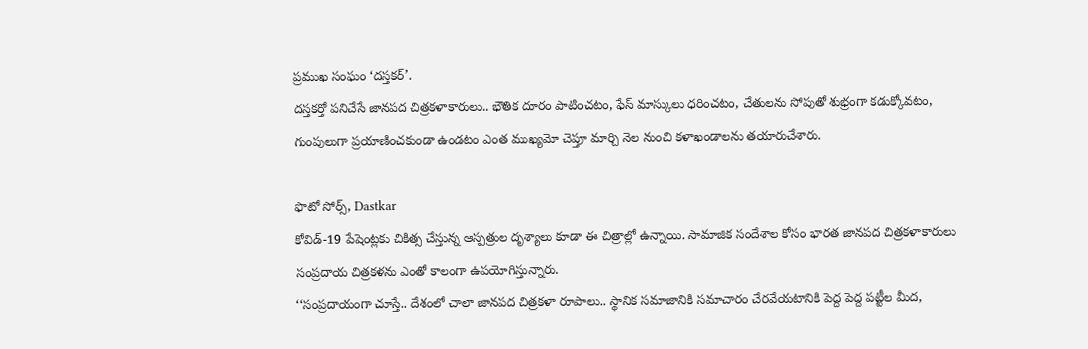ప్రముఖ సంఘం ‘దస్తకర్’.
దస్తకర్తో పనిచేసే జానపద చిత్రకళాకారులు.. భౌతిక దూరం పాటించటం, ఫేస్ మాస్కులు ధరించటం, చేతులను సోపుతో శుభ్రంగా కడుక్కోవటం, గుంపులుగా ప్రయాణించకుండా ఉండటం ఎంత ముఖ్యమో చెప్తూ మార్చి నెల నుంచి కళాఖండాలను తయారుచేశారు.

ఫొటో సోర్స్, Dastkar
కోవిడ్-19 పేషెంట్లకు చికిత్స చేస్తున్న ఆస్పత్రుల దృశ్యాలు కూడా ఈ చిత్రాల్లో ఉన్నాయి. సామాజిక సందేశాల కోసం భారత జానపద చిత్రకళాకారులు సంప్రదాయ చిత్రకళను ఎంతో కాలంగా ఉపయోగిస్తున్నారు.
‘‘సంప్రదాయంగా చూస్తే.. దేశంలో చాలా జానపద చిత్రకళా రూపాలు.. స్థానిక సమాజానికి సమాచారం చేరవేయటానికి పెద్ద పెద్ద పట్టీల మీద,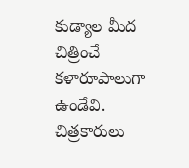కుడ్యాల మీద చిత్రించే కళారూపాలుగా ఉండేవి.
చిత్రకారులు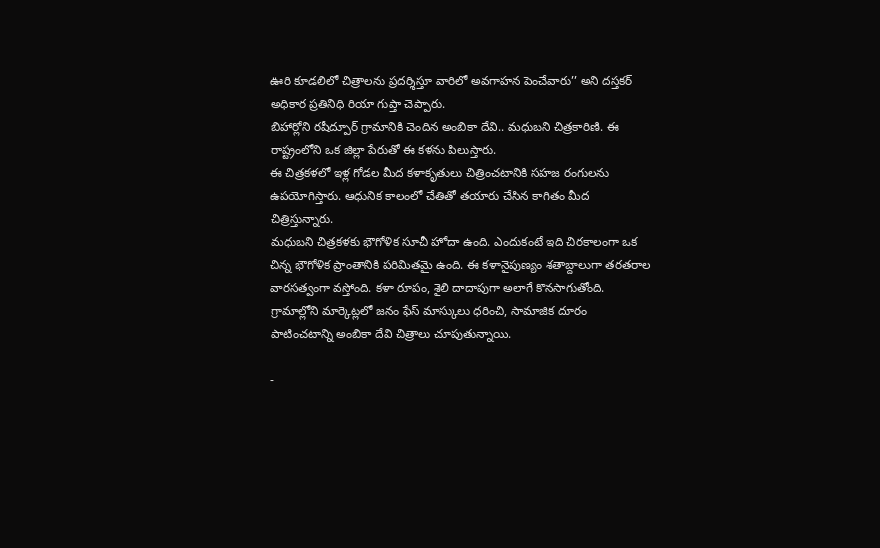ఊరి కూడలిలో చిత్రాలను ప్రదర్శిస్తూ వారిలో అవగాహన పెంచేవారు’’ అని దస్తకర్ అధికార ప్రతినిధి రియా గుప్తా చెప్పారు.
బిహార్లోని రషీద్పూర్ గ్రామానికి చెందిన అంబికా దేవి.. మధుబని చిత్రకారిణి. ఈ రాష్ట్రంలోని ఒక జిల్లా పేరుతో ఈ కళను పిలుస్తారు.
ఈ చిత్రకళలో ఇళ్ల గోడల మీద కళాకృతులు చిత్రించటానికి సహజ రంగులను ఉపయోగిస్తారు. ఆధునిక కాలంలో చేతితో తయారు చేసిన కాగితం మీద చిత్రిస్తున్నారు.
మధుబని చిత్రకళకు భౌగోళిక సూచీ హోదా ఉంది. ఎందుకంటే ఇది చిరకాలంగా ఒక చిన్న భౌగోళిక ప్రాంతానికి పరిమితమై ఉంది. ఈ కళానైపుణ్యం శతాబ్దాలుగా తరతరాల వారసత్వంగా వస్తోంది. కళా రూపం, శైలి దాదాపుగా అలాగే కొనసాగుతోంది.
గ్రామాల్లోని మార్కెట్లలో జనం ఫేస్ మాస్కులు ధరించి, సామాజిక దూరం పాటించటాన్ని అంబికా దేవి చిత్రాలు చూపుతున్నాయి.

-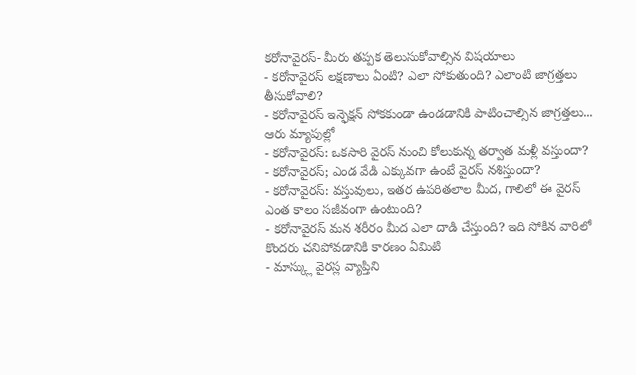కరోనావైరస్- మీరు తప్పక తెలుసుకోవాల్సిన విషయాలు
- కరోనావైరస్ లక్షణాలు ఏంటి? ఎలా సోకుతుంది? ఎలాంటి జాగ్రత్తలు తీసుకోవాలి?
- కరోనావైరస్ ఇన్ఫెక్షన్ సోకకుండా ఉండడానికి పాటించాల్సిన జాగ్రత్తలు... ఆరు మ్యాపుల్లో
- కరోనావైరస్: ఒకసారి వైరస్ నుంచి కోలుకున్న తర్వాత మళ్లీ వస్తుందా?
- కరోనావైరస్; ఎండ వేడి ఎక్కువగా ఉంటే వైరస్ నశిస్తుందా?
- కరోనావైరస్: వస్తువులు, ఇతర ఉపరితలాల మీద, గాలిలో ఈ వైరస్ ఎంత కాలం సజీవంగా ఉంటుంది?
- కరోనావైరస్ మన శరీరం మీద ఎలా దాడి చేస్తుంది? ఇది సోకిన వారిలో కొందరు చనిపోవడానికి కారణం ఏమిటి
- మాస్క్లు వైరస్ల వ్యాప్తిని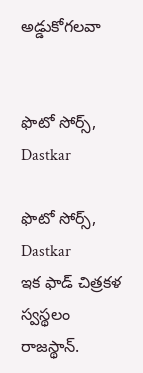అడ్డుకోగలవా


ఫొటో సోర్స్, Dastkar

ఫొటో సోర్స్, Dastkar
ఇక ఫాడ్ చిత్రకళ స్వస్థలం రాజస్థాన్.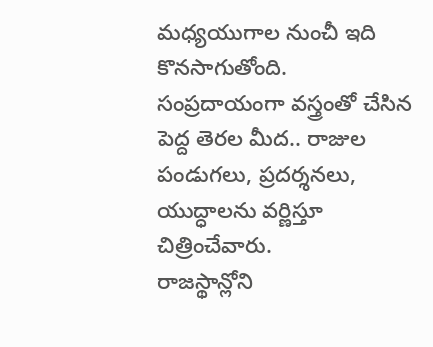మధ్యయుగాల నుంచీ ఇది కొనసాగుతోంది.
సంప్రదాయంగా వస్త్రంతో చేసిన పెద్ద తెరల మీద.. రాజుల పండుగలు, ప్రదర్శనలు, యుద్ధాలను వర్ణిస్తూ చిత్రించేవారు.
రాజస్థాన్లోని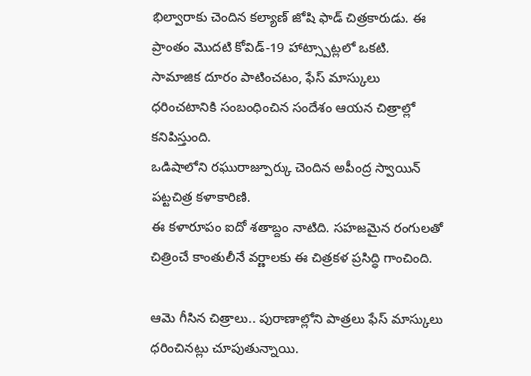భిల్వారాకు చెందిన కల్యాణ్ జోషి ఫాడ్ చిత్రకారుడు. ఈ ప్రాంతం మొదటి కోవిడ్-19 హాట్స్పాట్లలో ఒకటి.
సామాజిక దూరం పాటించటం, ఫేస్ మాస్కులు ధరించటానికి సంబంధించిన సందేశం ఆయన చిత్రాల్లో కనిపిస్తుంది.
ఒడిషాలోని రఘురాజ్పూర్కు చెందిన అపీంద్ర స్వాయిన్ పట్టచిత్ర కళాకారిణి.
ఈ కళారూపం ఐదో శతాబ్దం నాటిది. సహజమైన రంగులతో చిత్రించే కాంతులీనే వర్ణాలకు ఈ చిత్రకళ ప్రసిద్ధి గాంచింది.

ఆమె గీసిన చిత్రాలు.. పురాణాల్లోని పాత్రలు ఫేస్ మాస్కులు ధరించినట్లు చూపుతున్నాయి.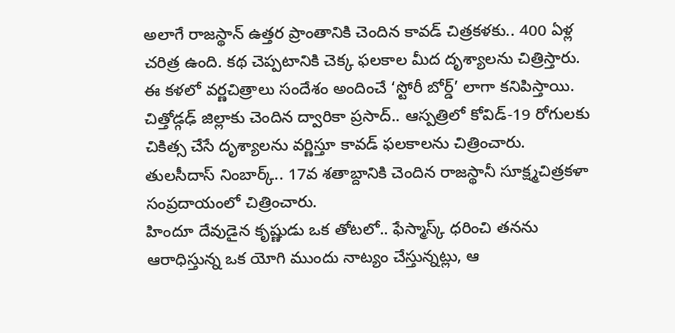అలాగే రాజస్థాన్ ఉత్తర ప్రాంతానికి చెందిన కావడ్ చిత్రకళకు.. 400 ఏళ్ల చరిత్ర ఉంది. కథ చెప్పటానికి చెక్క ఫలకాల మీద దృశ్యాలను చిత్రిస్తారు. ఈ కళలో వర్ణచిత్రాలు సందేశం అందించే ‘స్టోరీ బోర్డ్’ లాగా కనిపిస్తాయి.
చిత్తోడ్గఢ్ జిల్లాకు చెందిన ద్వారికా ప్రసాద్.. ఆస్పత్రిలో కోవిడ్-19 రోగులకు చికిత్స చేసే దృశ్యాలను వర్ణిస్తూ కావడ్ ఫలకాలను చిత్రించారు.
తులసీదాస్ నింబార్క్.. 17వ శతాబ్దానికి చెందిన రాజస్థానీ సూక్ష్మచిత్రకళా సంప్రదాయంలో చిత్రించారు.
హిందూ దేవుడైన కృష్ణుడు ఒక తోటలో.. ఫేస్మాస్క్ ధరించి తనను ఆరాధిస్తున్న ఒక యోగి ముందు నాట్యం చేస్తున్నట్లు, ఆ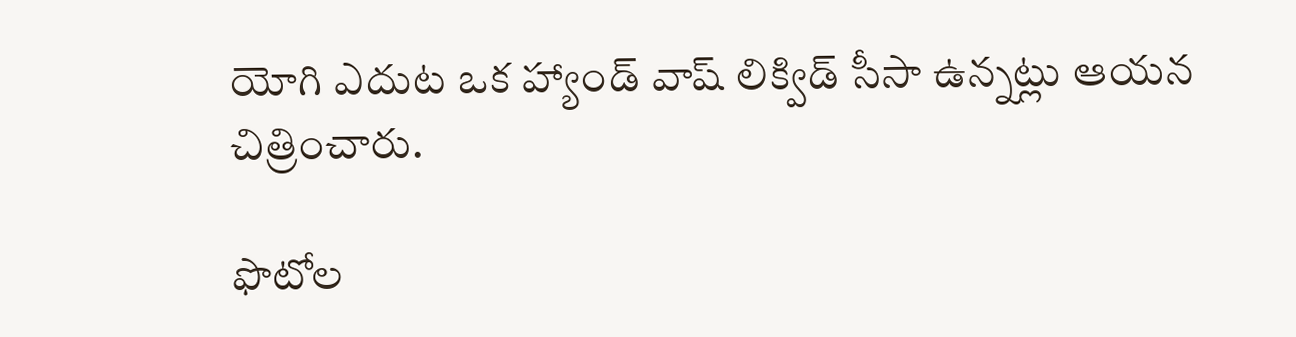యోగి ఎదుట ఒక హ్యాండ్ వాష్ లిక్విడ్ సీసా ఉన్నట్లు ఆయన చిత్రించారు.

ఫొటోల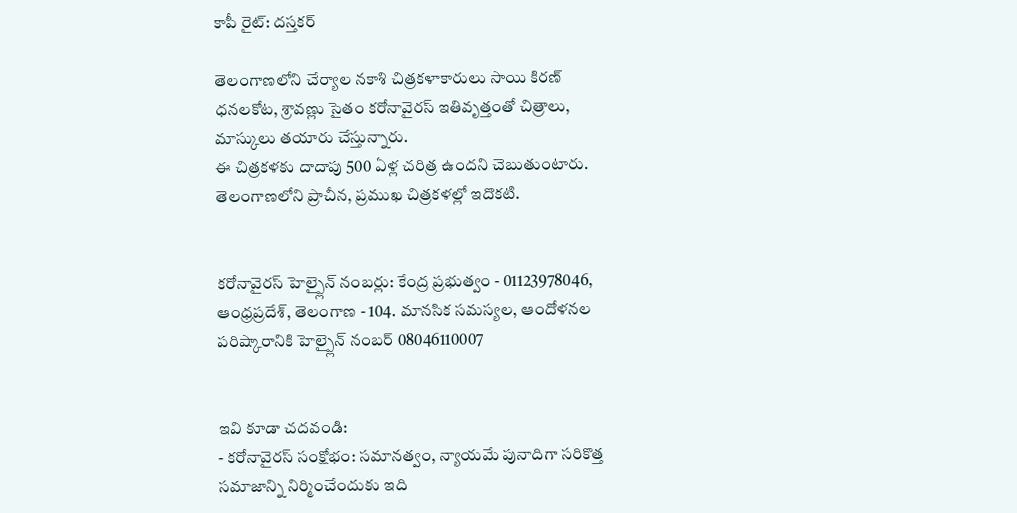కాపీ రైట్: దస్తకర్

తెలంగాణలోని చేర్యాల నకాశి చిత్రకళాకారులు సాయి కిరణ్ ధనలకోట, శ్రావణ్లు సైతం కరోనావైరస్ ఇతివృత్తంతో చిత్రాలు, మాస్కులు తయారు చేస్తున్నారు.
ఈ చిత్రకళకు దాదాపు 500 ఏళ్ల చరిత్ర ఉందని చెబుతుంటారు. తెలంగాణలోని ప్రాచీన, ప్రముఖ చిత్రకళల్లో ఇదొకటి.


కరోనావైరస్ హెల్ప్లైన్ నంబర్లు: కేంద్ర ప్రభుత్వం - 01123978046, ఆంధ్రప్రదేశ్, తెలంగాణ - 104. మానసిక సమస్యల, ఆందోళనల పరిష్కారానికి హెల్ప్లైన్ నంబర్ 08046110007


ఇవి కూడా చదవండి:
- కరోనావైరస్ సంక్షోభం: సమానత్వం, న్యాయమే పునాదిగా సరికొత్త సమాజాన్ని నిర్మించేందుకు ఇది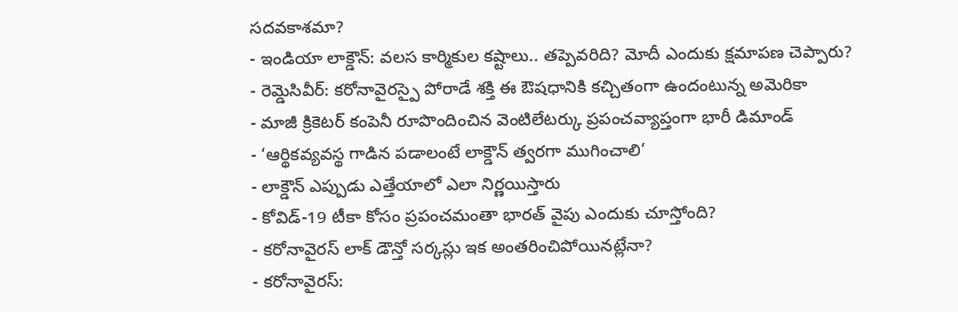సదవకాశమా?
- ఇండియా లాక్డౌన్: వలస కార్మికుల కష్టాలు.. తప్పెవరిది? మోదీ ఎందుకు క్షమాపణ చెప్పారు?
- రెమ్డెసివీర్: కరోనావైరస్పై పోరాడే శక్తి ఈ ఔషధానికి కచ్చితంగా ఉందంటున్న అమెరికా
- మాజీ క్రికెటర్ కంపెనీ రూపొందించిన వెంటిలేటర్కు ప్రపంచవ్యాప్తంగా భారీ డిమాండ్
- ‘ఆర్థికవ్యవస్థ గాడిన పడాలంటే లాక్డౌన్ త్వరగా ముగించాలి’
- లాక్డౌన్ ఎప్పుడు ఎత్తేయాలో ఎలా నిర్ణయిస్తారు
- కోవిడ్-19 టీకా కోసం ప్రపంచమంతా భారత్ వైపు ఎందుకు చూస్తోంది?
- కరోనావైరస్ లాక్ డౌన్తో సర్కస్లు ఇక అంతరించిపోయినట్లేనా?
- కరోనావైరస్: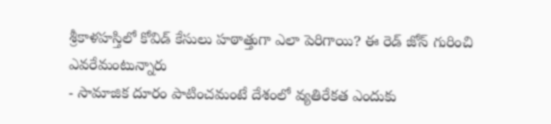శ్రీకాళహస్తిలో కోవిడ్ కేసులు హఠాత్తుగా ఎలా పెరిగాయి? ఈ రెడ్ జోన్ గురించి ఎవరేమంటున్నారు
- సామాజిక దూరం పాటించమంటే దేశంలో వ్యతిరేకత ఎందుకు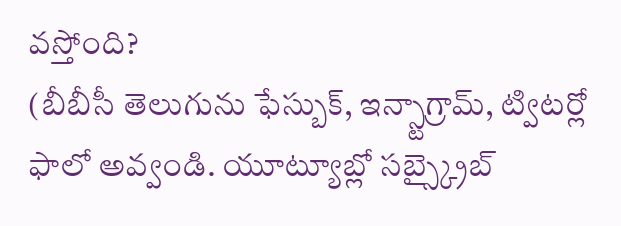వస్తోంది?
(బీబీసీ తెలుగును ఫేస్బుక్, ఇన్స్టాగ్రామ్, ట్విటర్లో ఫాలో అవ్వండి. యూట్యూబ్లో సబ్స్క్రైబ్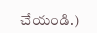చేయండి.)